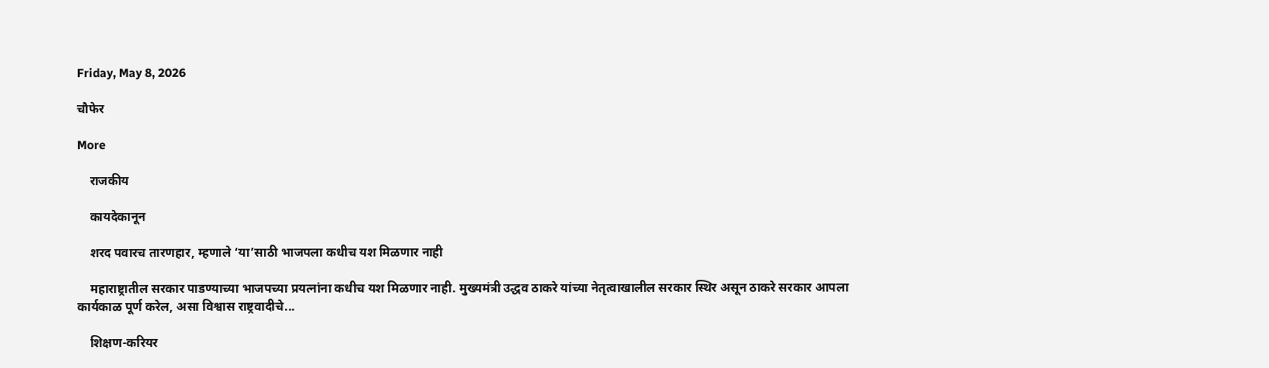Friday, May 8, 2026

चौफेर

More

    राजकीय

    कायदेकानून

    शरद पवारच तारणहार, म्हणाले ‘या’साठी भाजपला कधीच यश मिळणार नाही

    महाराष्ट्रातील सरकार पाडण्याच्या भाजपच्या प्रयत्नांना कधीच यश मिळणार नाही. मुख्यमंत्री उद्धव ठाकरे यांच्या नेतृत्वाखालील सरकार स्थिर असून ठाकरे सरकार आपला कार्यकाळ पूर्ण करेल, असा विश्वास राष्ट्रवादीचे...

    शिक्षण-करियर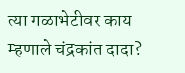त्या गळाभेटीवर काय म्हणाले चंद्रकांत दादा?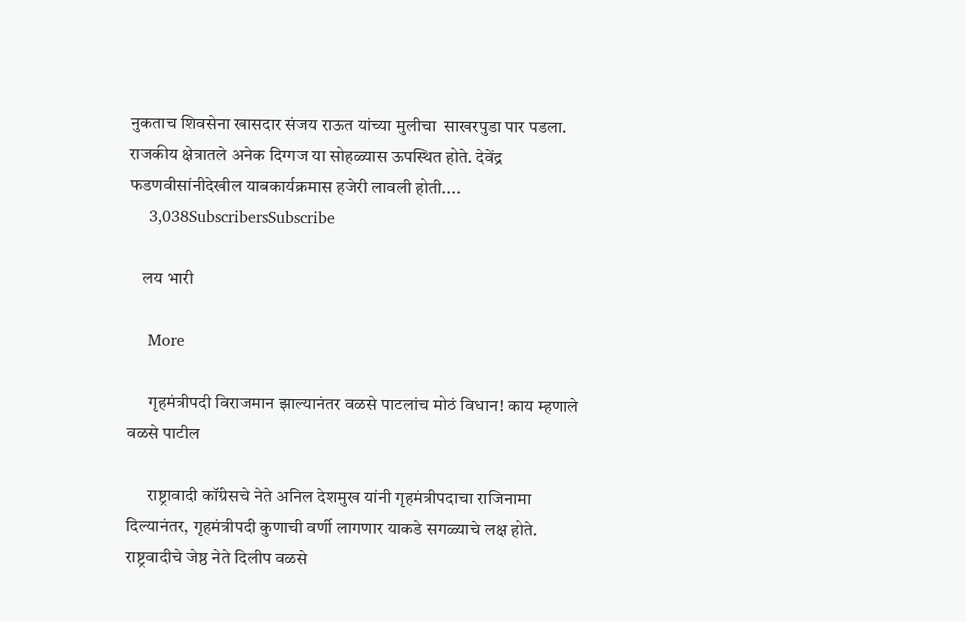नुकताच शिवसेना खासदार संजय राऊत यांच्या मुलीचा  साखरपुडा पार पडला. राजकीय क्षेत्रातले अनेक दिग्गज या सोहळ्यास ऊपस्थित होते. देवेंद्र फडणवीसांनीदेखील याबकार्यक्रमास हजेरी लावली होती....
    3,038SubscribersSubscribe

    लय भारी

    More

      गृहमंत्रीपदी विराजमान झाल्यानंतर वळसे पाटलांच मोठं विधान! काय म्हणाले वळसे पाटील

      राष्ट्रावादी कॉंग्रेसचे नेते अनिल देशमुख यांनी गृहमंत्रीपदाचा राजिनामा दिल्यानंतर, गृहमंत्रीपदी कुणाची वर्णी लागणार याकडे सगळ्याचे लक्ष होते. राष्ट्रवादीचे जेष्ठ नेते दिलीप वळसे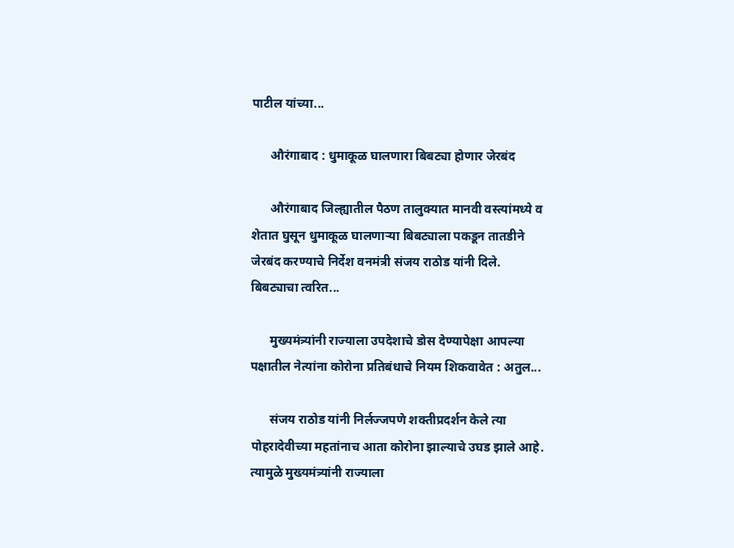पाटील यांच्या...

      औरंगाबाद : धुमाकूळ घालणारा बिबट्या होणार जेरबंद

      औरंगाबाद जिल्ह्यातील पैठण तालुक्यात मानवी वस्त्यांमध्ये व शेतात घुसून धुमाकूळ घालणाऱ्या बिबट्याला पकडून तातडीने जेरबंद करण्याचे निर्देश वनमंत्री संजय राठोड यांनी दिले. बिबट्याचा त्वरित...

      मुख्यमंत्र्यांनी राज्याला उपदेशाचे डोस देण्यापेक्षा आपल्या पक्षातील नेत्यांना कोरोना प्रतिबंधाचे नियम शिकवावेत : अतुल...

      संजय राठोड यांनी निर्लज्जपणे शक्तीप्रदर्शन केले त्या पोहरादेवीच्या महतांनाच आता कोरोना झाल्याचे उघड झाले आहे. त्यामुळे मुख्यमंत्र्यांनी राज्याला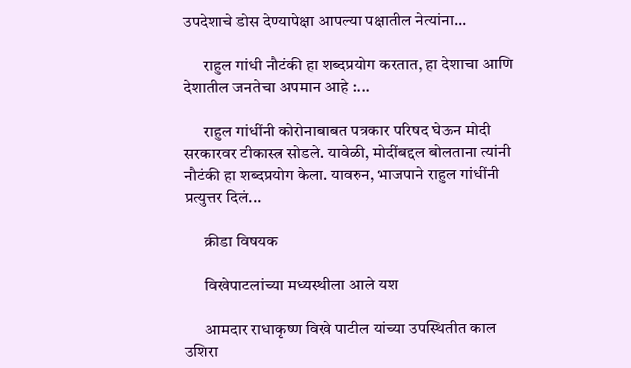उपदेशाचे डोस देण्यापेक्षा आपल्या पक्षातील नेत्यांना...

      राहुल गांधी नौटंकी हा शब्दप्रयोग करतात, हा देशाचा आणि देशातील जनतेचा अपमान आहे :...

      राहुल गांधींनी कोरोनाबाबत पत्रकार परिषद घेऊन मोदी सरकारवर टीकास्त्र सोडले. यावेळी, मोदींबद्दल बोलताना त्यांनी नौटंकी हा शब्दप्रयोग केला. यावरुन, भाजपाने राहुल गांधींनी प्रत्युत्तर दिलं...

      क्रीडा विषयक

      विखेपाटलांच्या मध्यस्थीला आले यश

      आमदार राधाकृष्ण विखे पाटील यांच्या उपस्थितीत काल उशिरा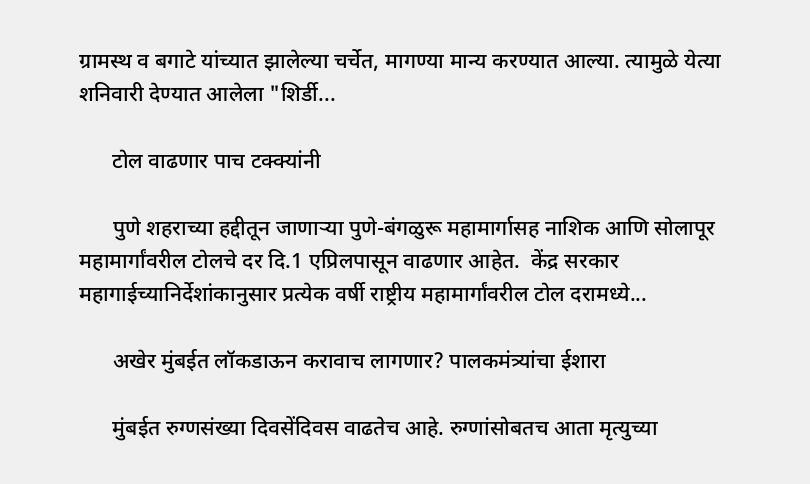ग्रामस्थ व बगाटे यांच्यात झालेल्या चर्चेत, मागण्या मान्य करण्यात आल्या. त्यामुळे येत्या शनिवारी देण्यात आलेला "शिर्डी...

      टोल वाढणार पाच टक्क्यांनी

      पुणे शहराच्या हद्दीतून जाणाऱ्या पुणे-बंगळुरू महामार्गासह नाशिक आणि सोलापूर महामार्गांवरील टोलचे दर दि.1 एप्रिलपासून वाढणार आहेत.  केंद्र सरकार महागाईच्यानिर्देशांकानुसार प्रत्येक वर्षी राष्ट्रीय महामार्गांवरील टोल दरामध्ये...

      अखेर मुंबईत लॉकडाऊन करावाच लागणार? पालकमंत्र्यांचा ईशारा

      मुंबईत रुग्णसंख्या दिवसेंदिवस वाढतेच आहे. रुग्णांसोबतच आता मृत्युच्या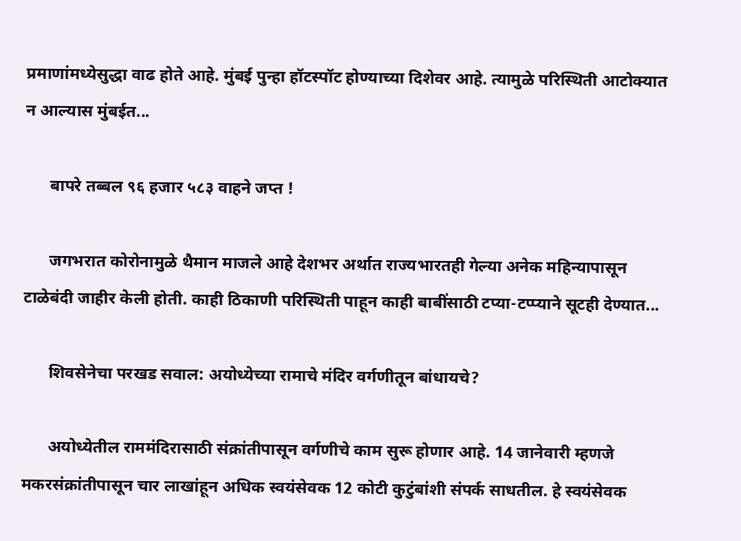प्रमाणांमध्येसुद्धा वाढ होते आहे. मुंबई पुन्हा हॉटस्पॉट होण्याच्या दिशेवर आहे. त्यामुळे परिस्थिती आटोक्यात न आल्यास मुंबईत...

      बापरे तब्बल ९६ हजार ५८३ वाहने जप्त !

      जगभरात कोरोनामुळे थैमान माजले आहे देशभर अर्थात राज्यभारतही गेल्या अनेक महिन्यापासून टाळेबंदी जाहीर केली होती. काही ठिकाणी परिस्थिती पाहून काही बाबींसाठी टप्या-टप्प्याने सूटही देण्यात...

      शिवसेनेचा परखड सवाल: अयोध्येच्या रामाचे मंदिर वर्गणीतून बांधायचे?

      अयोध्येतील राममंदिरासाठी संक्रांतीपासून वर्गणीचे काम सुरू होणार आहे. 14 जानेवारी म्हणजे मकरसंक्रांतीपासून चार लाखांहून अधिक स्वयंसेवक 12 कोटी कुटुंबांशी संपर्क साधतील. हे स्वयंसेवक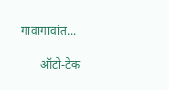गावागावांत...

      ऑटो-टेक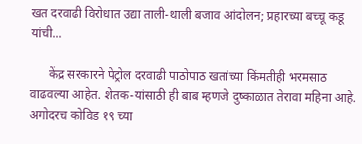खत दरवाढी विरोधात उद्या ताली-थाली बजाव आंदोलन; प्रहारच्या बच्चू कडू यांची...

      केंद्र सरकारने पेट्रोल दरवाढी पाठोपाठ खतांच्या किंमतीही भरमसाठ वाढवल्या आहेत. शेतक-यांसाठी ही बाब म्हणजे दुष्काळात तेरावा महिना आहे. अगोदरच कोविड १९ च्या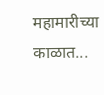महामारीच्या काळात...